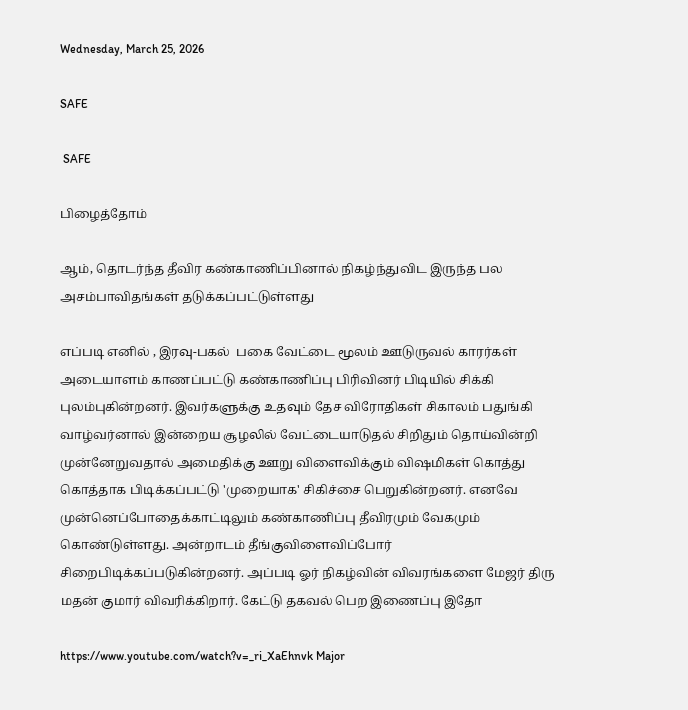Wednesday, March 25, 2026

SAFE

 SAFE

பிழைத்தோம்

ஆம், தொடர்ந்த தீவிர கண்காணிப்பினால் நிகழ்ந்துவிட இருந்த பல அசம்பாவிதங்கள் தடுக்கப்பட்டுள்ளது

எப்படி எனில் , இரவு-பகல்  பகை வேட்டை மூலம் ஊடுருவல் காரர்கள் அடையாளம் காணப்பட்டு கண்காணிப்பு பிரிவினர் பிடியில் சிக்கி புலம்புகின்றனர். இவர்களுக்கு உதவும் தேச விரோதிகள் சிகாலம் பதுங்கி வாழ்வர்னால் இன்றைய சூழலில் வேட்டையாடுதல் சிறிதும் தொய்வின்றி  முன்னேறுவதால் அமைதிக்கு ஊறு விளைவிக்கும் விஷமிகள் கொத்து கொத்தாக பிடிக்கப்பட்டு 'முறையாக' சிகிச்சை பெறுகின்றனர். எனவே முன்னெப்போதைக்காட்டிலும் கண்காணிப்பு தீவிரமும் வேகமும் கொண்டுள்ளது. அன்றாடம் தீங்குவிளைவிப்போர் சிறைபிடிக்கப்படுகின்றனர். அப்படி ஓர் நிகழ்வின் விவரங்களை மேஜர் திரு மதன் குமார் விவரிக்கிறார். கேட்டு தகவல் பெற இணைப்பு இதோ

https://www.youtube.com/watch?v=_ri_XaEhnvk Major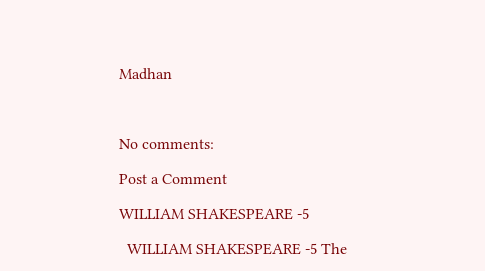Madhan



No comments:

Post a Comment

WILLIAM SHAKESPEARE -5

  WILLIAM SHAKESPEARE -5 The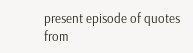present episode of quotes from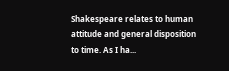Shakespeare relates to human attitude and general disposition to time. As I ha...